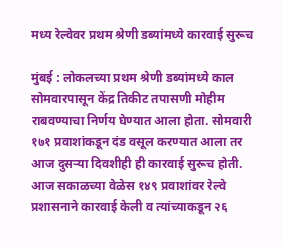मध्य रेल्वेवर प्रथम श्रेणी डब्यांमध्ये कारवाई सुरूच

मुंबई : लोकलच्या प्रथम श्रेणी डब्यांमध्ये काल सोमवारपासून केंद्र तिकीट तपासणी मोहीम राबवण्याचा निर्णय घेण्यात आला होता. सोमवारी १७१ प्रवाशांकडून दंड वसूल करण्यात आला तर आज दुसऱ्या दिवशीही ही कारवाई सुरूच होती. आज सकाळच्या वेळेस १४९ प्रवाशांवर रेल्वे प्रशासनाने कारवाई केली व त्यांच्याकडून २६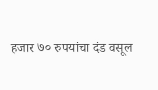हजार ७० रुपयांचा दंड वसूल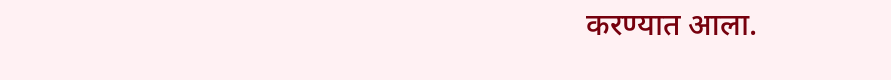करण्यात आला.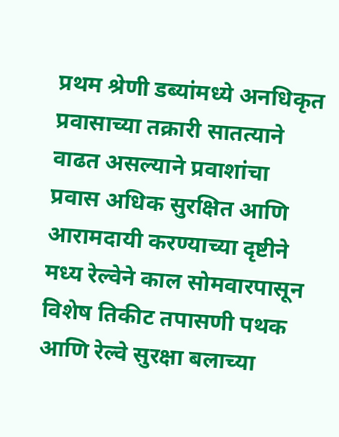प्रथम श्रेणी डब्यांमध्ये अनधिकृत प्रवासाच्या तक्रारी सातत्याने वाढत असल्याने प्रवाशांचा प्रवास अधिक सुरक्षित आणि आरामदायी करण्याच्या दृष्टीने मध्य रेल्वेने काल सोमवारपासून विशेष तिकीट तपासणी पथक आणि रेल्वे सुरक्षा बलाच्या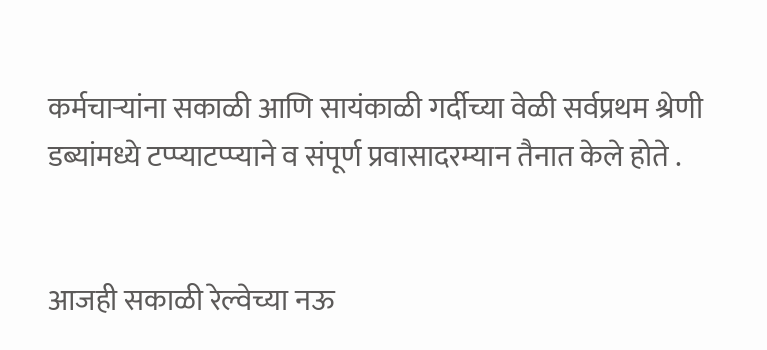कर्मचाऱ्यांना सकाळी आणि सायंकाळी गर्दीच्या वेळी सर्वप्रथम श्रेणी डब्यांमध्ये टप्प्याटप्प्याने व संपूर्ण प्रवासादरम्यान तैनात केले होते .


आजही सकाळी रेल्वेच्या नऊ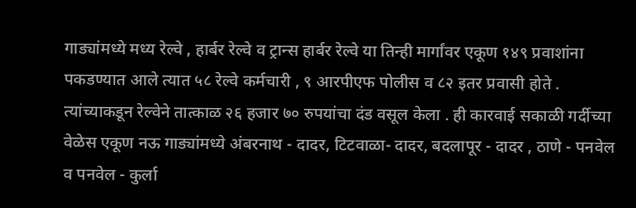गाड्यांमध्ये मध्य रेल्वे , हार्बर रेल्वे व ट्रान्स हार्बर रेल्वे या तिन्ही मार्गांवर एकूण १४९ प्रवाशांना पकडण्यात आले त्यात ५८ रेल्वे कर्मचारी , ९ आरपीएफ पोलीस व ८२ इतर प्रवासी होते . त्यांच्याकडून रेल्वेने तात्काळ २६ हजार ७० रुपयांचा दंड वसूल केला . ही कारवाई सकाळी गर्दीच्या वेळेस एकूण नऊ गाड्यांमध्ये अंबरनाथ - दादर, टिटवाळा- दादर, बदलापूर - दादर , ठाणे - पनवेल व पनवेल - कुर्ला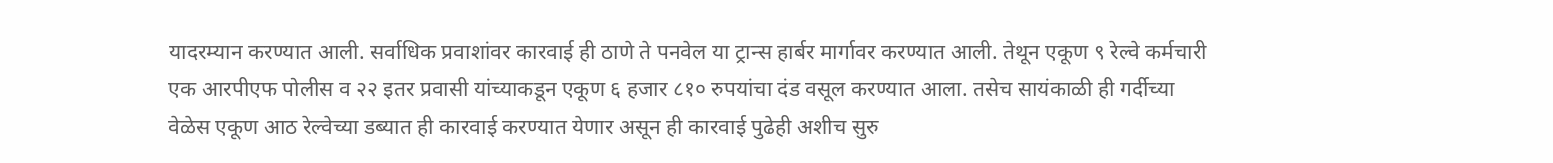यादरम्यान करण्यात आली. सर्वाधिक प्रवाशांवर कारवाई ही ठाणे ते पनवेल या ट्रान्स हार्बर मार्गावर करण्यात आली. तेथून एकूण ९ रेल्वे कर्मचारी एक आरपीएफ पोलीस व २२ इतर प्रवासी यांच्याकडून एकूण ६ हजार ८१० रुपयांचा दंड वसूल करण्यात आला. तसेच सायंकाळी ही गर्दीच्या वेळेस एकूण आठ रेल्वेच्या डब्यात ही कारवाई करण्यात येणार असून ही कारवाई पुढेही अशीच सुरु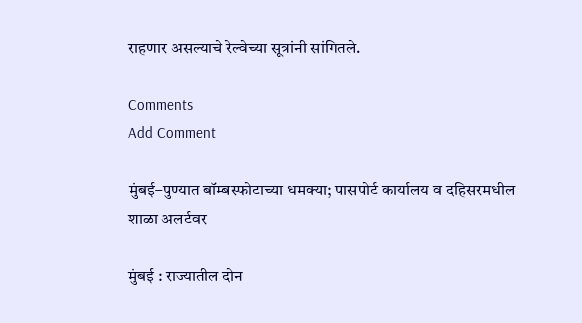राहणार असल्याचे रेल्वेच्या सूत्रांनी सांगितले.

Comments
Add Comment

मुंबई–पुण्यात बॉम्बस्फोटाच्या धमक्या; पासपोर्ट कार्यालय व दहिसरमधील शाळा अलर्टवर

मुंबई : राज्यातील दोन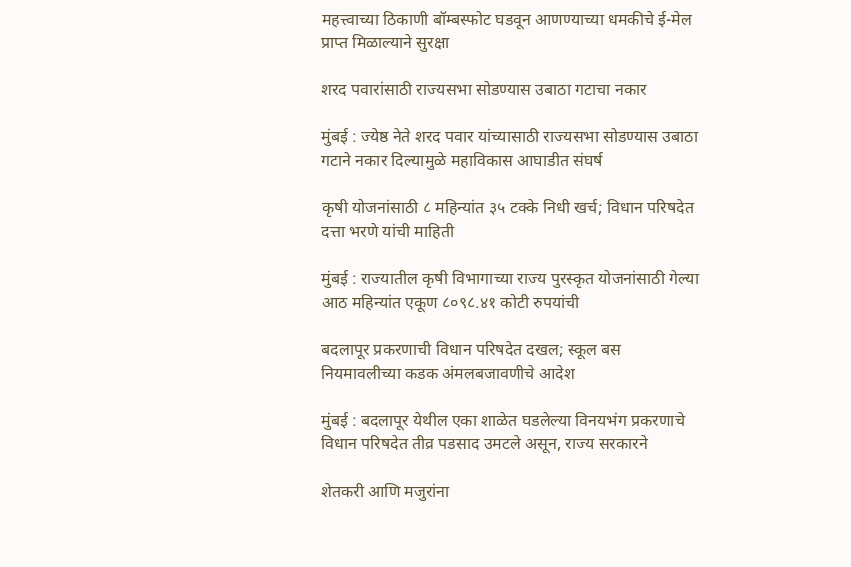महत्त्वाच्या ठिकाणी बॉम्बस्फोट घडवून आणण्याच्या धमकीचे ई-मेल प्राप्त मिळाल्याने सुरक्षा

शरद पवारांसाठी राज्यसभा सोडण्यास उबाठा गटाचा नकार

मुंबई : ज्येष्ठ नेते शरद पवार यांच्यासाठी राज्यसभा सोडण्यास उबाठा गटाने नकार दिल्यामुळे महाविकास आघाडीत संघर्ष

कृषी योजनांसाठी ८ महिन्यांत ३५ टक्के निधी खर्च; विधान परिषदेत दत्ता भरणे यांची माहिती

मुंबई : राज्यातील कृषी विभागाच्या राज्य पुरस्कृत योजनांसाठी गेल्या आठ महिन्यांत एकूण ८०९८.४१ कोटी रुपयांची

बदलापूर प्रकरणाची विधान परिषदेत दखल; स्कूल बस नियमावलीच्या कडक अंमलबजावणीचे आदेश

मुंबई : बदलापूर येथील एका शाळेत घडलेल्या विनयभंग प्रकरणाचे विधान परिषदेत तीव्र पडसाद उमटले असून, राज्य सरकारने

शेतकरी आणि मजुरांना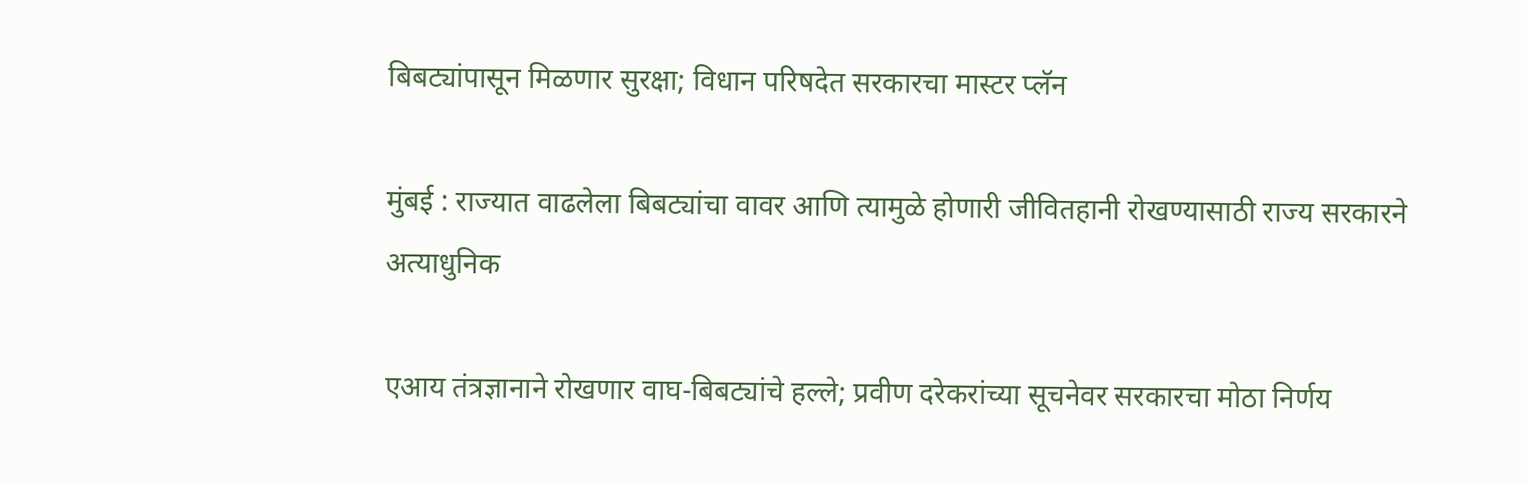बिबट्यांपासून मिळणार सुरक्षा; विधान परिषदेत सरकारचा मास्टर प्लॅन

मुंबई : राज्यात वाढलेला बिबट्यांचा वावर आणि त्यामुळे होणारी जीवितहानी रोखण्यासाठी राज्य सरकारने अत्याधुनिक

एआय तंत्रज्ञानाने रोखणार वाघ-बिबट्यांचे हल्ले; प्रवीण दरेकरांच्या सूचनेवर सरकारचा मोठा निर्णय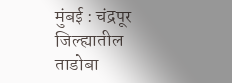मुंबई : चंद्रपूर जिल्ह्यातील ताडोबा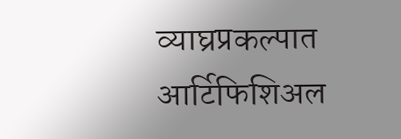व्याघ्रप्रकल्पात आर्टिफिशिअल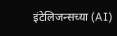इंटेलिजन्सच्या (AI)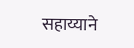सहाय्याने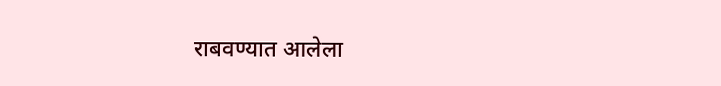राबवण्यात आलेला